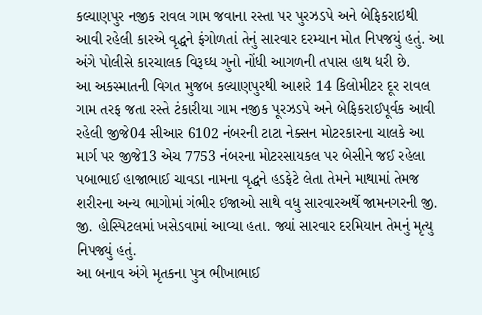કલ્યાણપુર નજીક રાવલ ગામ જવાના રસ્તા પર પુરઝડપે અને બેફિકરાઇથી આવી રહેલી કારએ વૃદ્ધને ફંગોળતાં તેનું સારવાર દરમ્યાન મોત નિપજયું હતું. આ અંગે પોલીસે કારચાલક વિરૂઘ્ધ ગુનો નોંધી આગળની તપાસ હાથ ધરી છે.
આ અકસ્માતની વિગત મુજબ કલ્યાણપુરથી આશરે 14 કિલોમીટર દૂર રાવલ ગામ તરફ જતા રસ્તે ટંકારીયા ગામ નજીક પૂરઝડપે અને બેફિકરાઈપૂર્વક આવી રહેલી જીજે04 સીઆર 6102 નંબરની ટાટા નેક્સન મોટરકારના ચાલકે આ માર્ગ પર જીજે13 એચ 7753 નંબરના મોટરસાયકલ પર બેસીને જઈ રહેલા પબાભાઈ હાજાભાઈ ચાવડા નામના વૃદ્ધને હડફેટે લેતા તેમને માથામાં તેમજ શરીરના અન્ય ભાગોમાં ગંભીર ઈજાઓ સાથે વધુ સારવારઅર્થે જામનગરની જી. જી. હોસ્પિટલમાં ખસેડવામાં આવ્યા હતા. જ્યાં સારવાર દરમિયાન તેમનું મૃત્યુ નિપજ્યું હતું.
આ બનાવ અંગે મૃતકના પુત્ર ભીખાભાઈ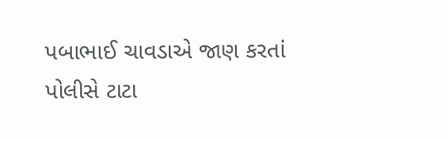પબાભાઈ ચાવડાએ જાણ કરતાં પોલીસે ટાટા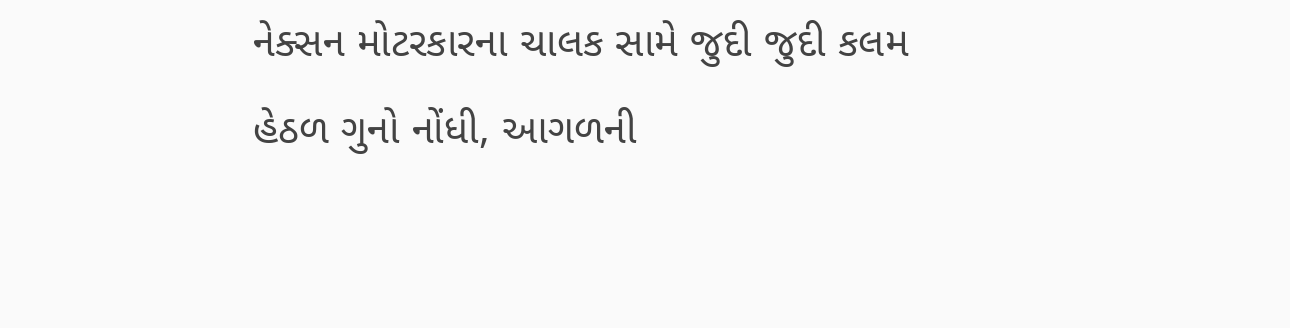નેક્સન મોટરકારના ચાલક સામે જુદી જુદી કલમ હેઠળ ગુનો નોંધી, આગળની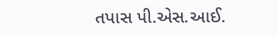તપાસ પી.એસ.આઈ.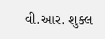વી.આર. શુક્લ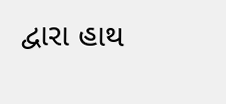દ્વારા હાથ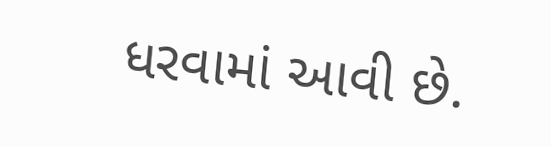ધરવામાં આવી છે.